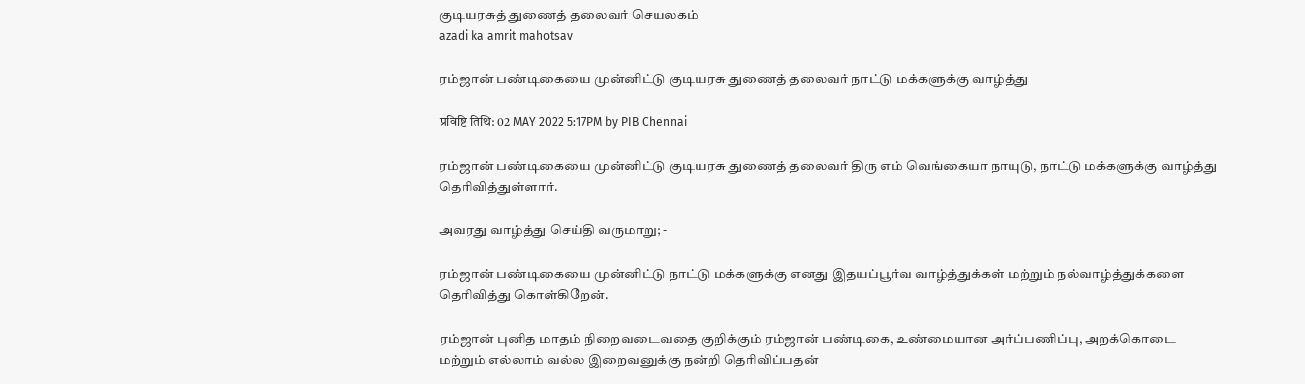குடியரசுத் துணைத் தலைவர் செயலகம்
azadi ka amrit mahotsav

ரம்ஜான் பண்டிகையை முன்னிட்டு குடியரசு துணைத் தலைவர் நாட்டு மக்களுக்கு வாழ்த்து

प्रविष्टि तिथि: 02 MAY 2022 5:17PM by PIB Chennai

ரம்ஜான் பண்டிகையை முன்னிட்டு குடியரசு துணைத் தலைவர் திரு எம் வெங்கையா நாயுடு, நாட்டு மக்களுக்கு வாழ்த்து தெரிவித்துள்ளார்.

அவரது வாழ்த்து செய்தி வருமாறு; -

ரம்ஜான் பண்டிகையை முன்னிட்டு நாட்டு மக்களுக்கு எனது இதயப்பூர்வ வாழ்த்துக்கள் மற்றும் நல்வாழ்த்துக்களை தெரிவித்து கொள்கிறேன்.

ரம்ஜான் புனித மாதம் நிறைவடைவதை குறிக்கும் ரம்ஜான் பண்டிகை, உண்மையான அர்ப்பணிப்பு, அறக்கொடை மற்றும் எல்லாம் வல்ல இறைவனுக்கு நன்றி தெரிவிப்பதன்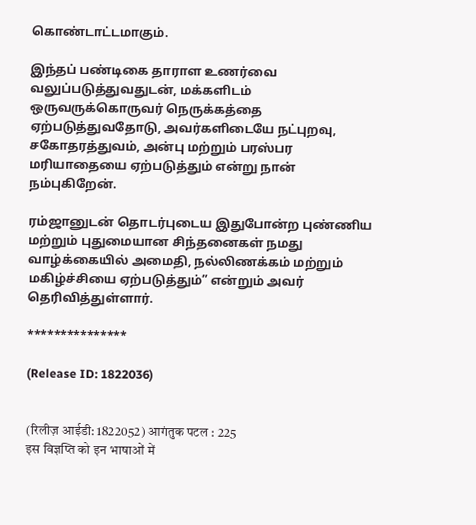கொண்டாட்டமாகும்.

இந்தப் பண்டிகை தாராள உணர்வை வலுப்படுத்துவதுடன், மக்களிடம் ஒருவருக்கொருவர் நெருக்கத்தை ஏற்படுத்துவதோடு, அவர்களிடையே நட்புறவு, சகோதரத்துவம், அன்பு மற்றும் பரஸ்பர மரியாதையை ஏற்படுத்தும் என்று நான் நம்புகிறேன்.

ரம்ஜானுடன் தொடர்புடைய இதுபோன்ற புண்ணிய மற்றும் புதுமையான சிந்தனைகள் நமது வாழ்க்கையில் அமைதி, நல்லிணக்கம் மற்றும் மகிழ்ச்சியை ஏற்படுத்தும்” என்றும் அவர் தெரிவித்துள்ளார்.

***************

(Release ID: 1822036)


(रिलीज़ आईडी: 1822052) आगंतुक पटल : 225
इस विज्ञप्ति को इन भाषाओं में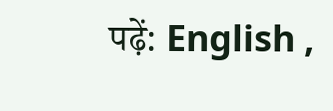पढ़ें: English ,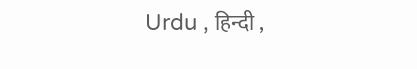Urdu , हिन्दी ,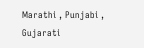Marathi , Punjabi , Gujarati